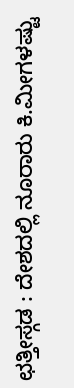ಛತ್ತೀಸ್ಗಡ : ದೇಶದಲ್ಲಿ ನೂರಾರು ಕಿ.ಮೀಗಳಷ್ಟು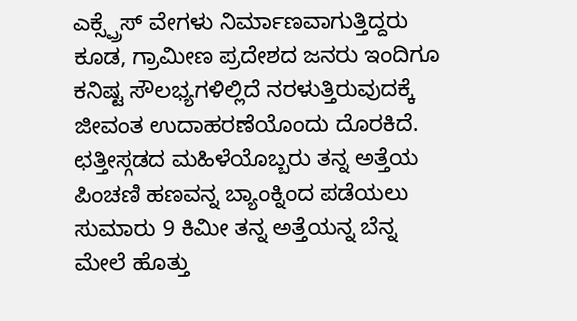ಎಕ್ಸ್ಪ್ರೆಸ್ ವೇಗಳು ನಿರ್ಮಾಣವಾಗುತ್ತಿದ್ದರು ಕೂಡ, ಗ್ರಾಮೀಣ ಪ್ರದೇಶದ ಜನರು ಇಂದಿಗೂ ಕನಿಷ್ಟ ಸೌಲಭ್ಯಗಳಿಲ್ಲಿದೆ ನರಳುತ್ತಿರುವುದಕ್ಕೆ ಜೀವಂತ ಉದಾಹರಣೆಯೊಂದು ದೊರಕಿದೆ. ಛತ್ತೀಸ್ಗಡದ ಮಹಿಳೆಯೊಬ್ಬರು ತನ್ನ ಅತ್ತೆಯ ಪಿಂಚಣಿ ಹಣವನ್ನ ಬ್ಯಾಂಕ್ನಿಂದ ಪಡೆಯಲು ಸುಮಾರು 9 ಕಿಮೀ ತನ್ನ ಅತ್ತೆಯನ್ನ ಬೆನ್ನ ಮೇಲೆ ಹೊತ್ತು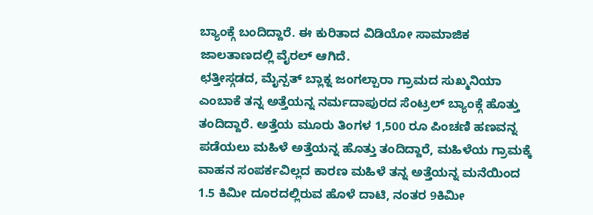ಬ್ಯಾಂಕ್ಗೆ ಬಂದಿದ್ದಾರೆ. ಈ ಕುರಿತಾದ ವಿಡಿಯೋ ಸಾಮಾಜಿಕ ಜಾಲತಾಣದಲ್ಲಿ ವೈರಲ್ ಆಗಿದೆ.
ಛತ್ತೀಸ್ಗಡದ, ಮೈನ್ಪತ್ ಬ್ಲಾಕ್ನ ಜಂಗಲ್ಪಾರಾ ಗ್ರಾಮದ ಸುಖ್ಮನಿಯಾ ಎಂಬಾಕೆ ತನ್ನ ಅತ್ತೆಯನ್ನ ನರ್ಮದಾಪುರದ ಸೆಂಟ್ರಲ್ ಬ್ಯಾಂಕ್ಗೆ ಹೊತ್ತು ತಂದಿದ್ದಾರೆ. ಅತ್ತೆಯ ಮೂರು ತಿಂಗಳ 1,500 ರೂ ಪಿಂಚಣಿ ಹಣವನ್ನ ಪಡೆಯಲು ಮಹಿಳೆ ಅತ್ತೆಯನ್ನ ಹೊತ್ತು ತಂದಿದ್ದಾರೆ, ಮಹಿಳೆಯ ಗ್ರಾಮಕ್ಕೆ ವಾಹನ ಸಂಪರ್ಕವಿಲ್ಲದ ಕಾರಣ ಮಹಿಳೆ ತನ್ನ ಅತ್ತೆಯನ್ನ ಮನೆಯಿಂದ 1.5 ಕಿಮೀ ದೂರದಲ್ಲಿರುವ ಹೊಳೆ ದಾಟಿ, ನಂತರ 9ಕಿಮೀ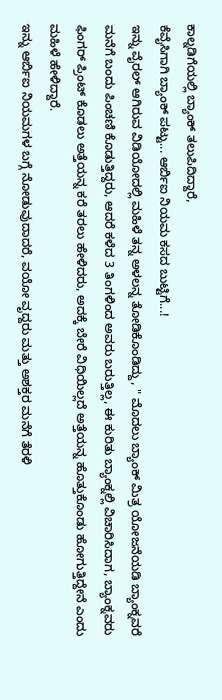ಕಾಲ್ನಡಿಗೆಯಲ್ಲಿ ಬ್ಯಾಂಕ್ ತಲುಪಿದಿದ್ದಾರೆ,
ಕೆವೈಸಿಗಾಗಿ ಬ್ಯಾಂಕ್ ಪಟ್ಟು... ಆರ್ಬಿಐ ನಿಯಮ ಕಸದ ಬುಟ್ಟಿಗೆ...!
ಇನ್ನು ವೈರಲ್ ಆಗಿರುವ ವಿಡಿಯೋದಲ್ಲಿ ಮಹಿಳೆ ತನ್ನ ಅಳಲನ್ನ ತೋಡಿಕೊಂಡಿದ್ದು, " ಮೊದಲು ಬ್ಯಾಂಕ್ ಮಿತ್ರ ಯೋಜನೆಯಡಿ ಬ್ಯಾಂಕ್ನವರೆ ಮನೆಗೆ ಬಂದು ಪಿಂಚಣಿ ಕೊಡುತ್ತಿದ್ದರು, ಆದರೆ ಕಳೆದ 3 ತಿಂಗಳಿಂದ ಅವರು ಬರುತ್ತಿಲ್ಲ, ಈ ಕುರಿತು ಬ್ಯಾಂಕ್ನಲ್ಲಿ ವಿಚಾರಿಸಿದಾಗ, ಬ್ಯಾಂಕ್ನವರು ಫಿಂಗರ್ ಪ್ರಿಂಟ್ ಕೊಡಲು ಅತ್ತೆಯನ್ನ ಕರೆ ತರಲು ಹೇಳಿದರು, ಅದಕ್ಕೆ ಬೇರೆ ವಿಧಿಯಿಲ್ಲದೆ ಅತ್ತೆಯನ್ನ ಹೊತ್ತುಕೊಂಡು ಹೋಗುತ್ತಿದ್ದೇನೆ ಎಂದು ಮಹಿಳೆ ಹೇಳಿದ್ದಾರೆ.
ಇನ್ನು ಆರ್ಬಿಐ ನಿಯಮಗಳ ಬಗ್ಗೆ ನೋಡುವುದಾದರೆ, ವಯೋ ವೃದ್ದರು ಮತ್ತು ಅಶಕ್ತರ ಮನೆಗೆ ತೆರಳಿ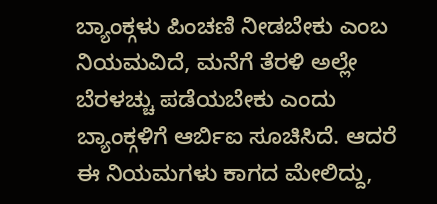ಬ್ಯಾಂಕ್ಗಳು ಪಿಂಚಣಿ ನೀಡಬೇಕು ಎಂಬ ನಿಯಮವಿದೆ, ಮನೆಗೆ ತೆರಳಿ ಅಲ್ಲೇ ಬೆರಳಚ್ಚು ಪಡೆಯಬೇಕು ಎಂದು ಬ್ಯಾಂಕ್ಗಳಿಗೆ ಆರ್ಬಿಐ ಸೂಚಿಸಿದೆ. ಆದರೆ ಈ ನಿಯಮಗಳು ಕಾಗದ ಮೇಲಿದ್ದು,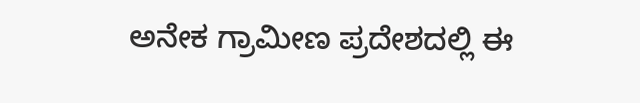ಅನೇಕ ಗ್ರಾಮೀಣ ಪ್ರದೇಶದಲ್ಲಿ ಈ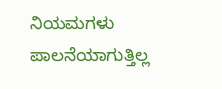ನಿಯಮಗಳು ಪಾಲನೆಯಾಗುತ್ತಿಲ್ಲ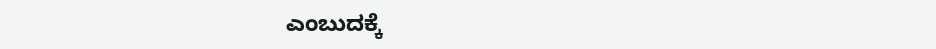ಎಂಬುದಕ್ಕೆ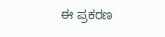ಈ ಪ್ರಕರಣ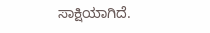ಸಾಕ್ಷಿಯಾಗಿದೆ.